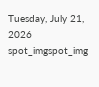Tuesday, July 21, 2026
spot_imgspot_img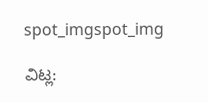spot_imgspot_img

ವಿಟ್ಲ: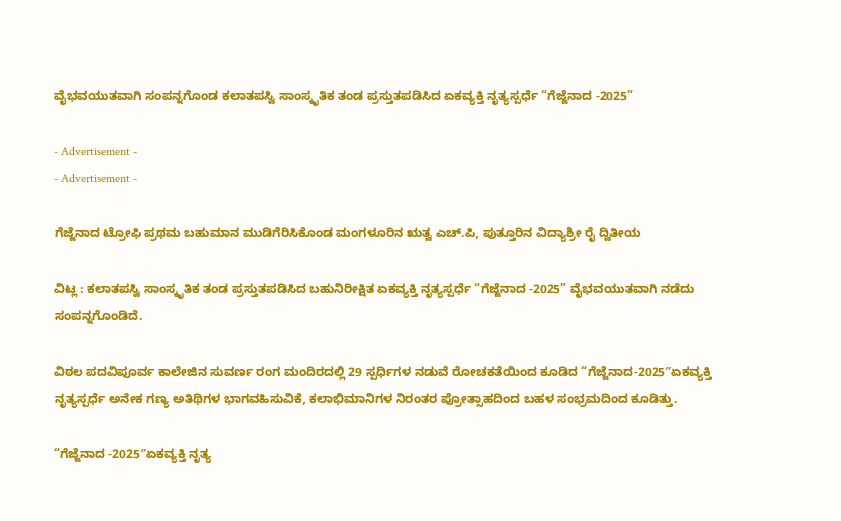ವೈಭವಯುತವಾಗಿ ಸಂಪನ್ನಗೊಂಡ ಕಲಾತಪಸ್ವಿ ಸಾಂಸ್ಕೃತಿಕ ತಂಡ ಪ್ರಸ್ತುತಪಡಿಸಿದ ಏಕವ್ಯಕ್ತಿ ನೃತ್ಯಸ್ಪರ್ಧೆ “ಗೆಜ್ಜೆನಾದ -2025”

- Advertisement -
- Advertisement -

ಗೆಜ್ಜೆನಾದ ಟ್ರೋಫಿ ಪ್ರಥಮ ಬಹುಮಾನ ಮುಡಿಗೆರಿಸಿಕೊಂಡ ಮಂಗಳೂರಿನ ಋತ್ವ ಎಚ್.ಪಿ, ಪುತ್ತೂರಿನ ವಿದ್ಯಾಶ್ರೀ ರೈ ದ್ವಿತೀಯ

ವಿಟ್ಲ : ಕಲಾತಪಸ್ವಿ ಸಾಂಸ್ಕೃತಿಕ ತಂಡ ಪ್ರಸ್ತುತಪಡಿಸಿದ ಬಹುನಿರೀಕ್ಷಿತ ಏಕವ್ಯಕ್ತಿ ನೃತ್ಯಸ್ಪರ್ಧೆ “ಗೆಜ್ಜೆನಾದ -2025” ವೈಭವಯುತವಾಗಿ ನಡೆದು ಸಂಪನ್ನಗೊಂಡಿದೆ.

ವಿಠಲ ಪದವಿಪೂರ್ವ ಕಾಲೇಜಿನ ಸುವರ್ಣ ರಂಗ ಮಂದಿರದಲ್ಲಿ 29 ಸ್ಪರ್ಧಿಗಳ ನಡುವೆ ರೋಚಕತೆಯಿಂದ ಕೂಡಿದ “ಗೆಜ್ಜೆನಾದ-2025″ಏಕವ್ಯಕ್ತಿ ನೃತ್ಯಸ್ಪರ್ಧೆ ಅನೇಕ ಗಣ್ಯ ಅತಿಥಿಗಳ ಭಾಗವಹಿಸುವಿಕೆ, ಕಲಾಭಿಮಾನಿಗಳ ನಿರಂತರ ಪ್ರೋತ್ಸಾಹದಿಂದ ಬಹಳ ಸಂಭ್ರಮದಿಂದ ಕೂಡಿತ್ತು.

“ಗೆಜ್ಜೆನಾದ -2025″ಏಕವ್ಯಕ್ತಿ ನೃತ್ಯ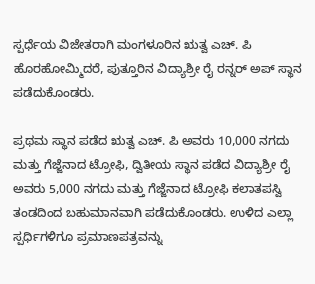ಸ್ಪರ್ಧೆಯ ವಿಜೇತರಾಗಿ ಮಂಗಳೂರಿನ ಋತ್ವ ಎಚ್. ಪಿ ಹೊರಹೋಮ್ಮಿದರೆ, ಪುತ್ತೂರಿನ ವಿದ್ಯಾಶ್ರೀ ರೈ ರನ್ನರ್ ಅಪ್ ಸ್ಥಾನ ಪಡೆದುಕೊಂಡರು.

ಪ್ರಥಮ ಸ್ಥಾನ ಪಡೆದ ಋತ್ವ ಎಚ್. ಪಿ ಅವರು 10,000 ನಗದು ಮತ್ತು ಗೆಜ್ಜೆನಾದ ಟ್ರೋಫಿ, ದ್ವಿತೀಯ ಸ್ಥಾನ ಪಡೆದ ವಿದ್ಯಾಶ್ರೀ ರೈ ಅವರು 5,000 ನಗದು ಮತ್ತು ಗೆಜ್ಜೆನಾದ ಟ್ರೋಫಿ ಕಲಾತಪಸ್ವಿ ತಂಡದಿಂದ ಬಹುಮಾನವಾಗಿ ಪಡೆದುಕೊಂಡರು. ಉಳಿದ ಎಲ್ಲಾ ಸ್ಪರ್ಧಿಗಳಿಗೂ ಪ್ರಮಾಣಪತ್ರವನ್ನು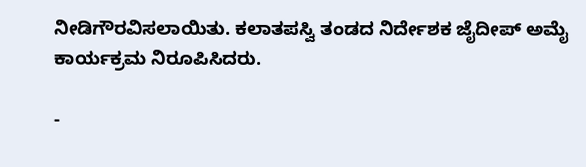ನೀಡಿಗೌರವಿಸಲಾಯಿತು. ಕಲಾತಪಸ್ವಿ ತಂಡದ ನಿರ್ದೇಶಕ ಜೈದೀಪ್ ಅಮೈ ಕಾರ್ಯಕ್ರಮ ನಿರೂಪಿಸಿದರು.

-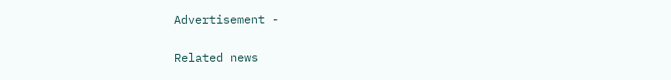Advertisement -

Related news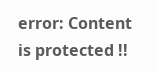error: Content is protected !!